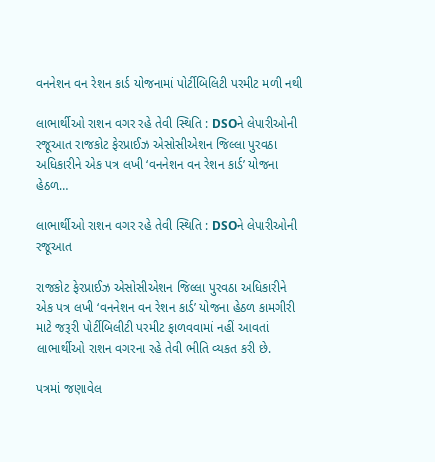વનનેશન વન રેશન કાર્ડ યોજનામાં પોર્ટીબિલિટી પરમીટ મળી નથી

લાભાર્થીઓ રાશન વગર રહે તેવી સ્થિતિ : DSOને લેપારીઓની રજૂઆત રાજકોટ ફેરપ્રાઈઝ એસોસીએશન જિલ્લા પુરવઠા અધિકારીને એક પત્ર લખી ‘વનનેશન વન રેશન કાર્ડ’ યોજના હેઠળ…

લાભાર્થીઓ રાશન વગર રહે તેવી સ્થિતિ : DSOને લેપારીઓની રજૂઆત

રાજકોટ ફેરપ્રાઈઝ એસોસીએશન જિલ્લા પુરવઠા અધિકારીને એક પત્ર લખી ‘વનનેશન વન રેશન કાર્ડ’ યોજના હેઠળ કામગીરી માટે જરૂરી પોર્ટીબિલીટી પરમીટ ફાળવવામાં નહીં આવતાં લાભાર્થીઓ રાશન વગરના રહે તેવી ભીતિ વ્યકત કરી છે.

પત્રમાં જણાવેલ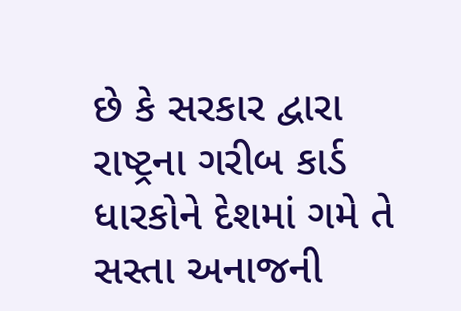છે કે સરકાર દ્વારા રાષ્ટ્રના ગરીબ કાર્ડ ધારકોને દેશમાં ગમે તે સસ્તા અનાજની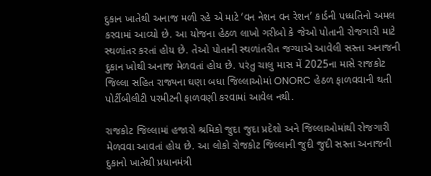દુકાન ખાતેથી અનાજ મળી રહે એ માટે ‘વન નેશન વન રેશન’ કાર્ડની પધ્ધતિનો અમલ કરવામાં આવ્યો છે. આ યોજના હેઠળ લાખો ગરીબો કે જેઓ પોતાની રોજગારી માટે સ્થળાંતર કરતાં હોય છે. તેઓ પોતાની સ્થળાંતરીત જગ્યાએ આવેલી સસ્તા અનાજની દુકાન ખોથી અનાજ મેળવતાં હોય છે. પરંતુ ચાલુ માસ મેં 2025ના માસે રાજકોટ જિલ્લા સહિત રાજ્યના ઘણા બધા જિલ્લાઓમાં ONORC હેઠળ ફાળવવાની થતી પોર્ટીબીલીટી પરમીટની ફાળવણી કરવામાં આવેલ નથી.

રાજકોટ જિલ્લામાં હજારો શ્રમિકો જુદા જુદા પ્રદેશો અને જિલ્લાઓમાંથી રોજગારી મેળવવા આવતાં હોય છે. આ લોકો રોજકોટ જિલ્લાની જુદી જુદી સસ્તા અનાજની દુકાનો ખાતેથી પ્રધાનમંત્રી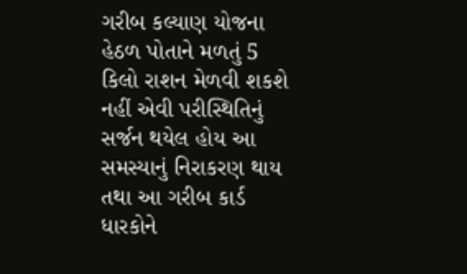ગરીબ કલ્યાણ યોજના હેઠળ પોતાને મળતું 5 કિલો રાશન મેળવી શકશે નહીં એવી પરીસ્થિતિનું સર્જન થયેલ હોય આ સમસ્યાનું નિરાકરણ થાય તથા આ ગરીબ કાર્ડ ધારકોને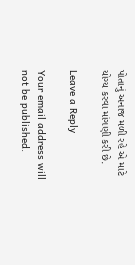પોતાનું અનાજ મળી રહે એ માટે યોગ્ય કરવા માંગણી કરી છે.

Leave a Reply

Your email address will not be published.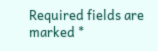Required fields are marked *